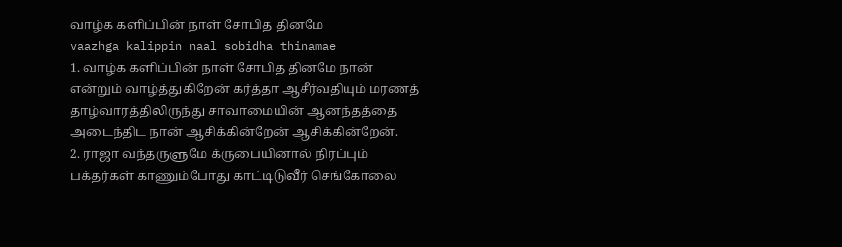வாழ்க களிப்பின் நாள் சோபித தினமே
vaazhga kalippin naal sobidha thinamae
1. வாழ்க களிப்பின் நாள் சோபித தினமே நான் என்றும் வாழ்த்துகிறேன் கர்த்தா ஆசீர்வதியும் மரணத் தாழ்வாரத்திலிருந்து சாவாமையின் ஆனந்தத்தை அடைந்திட நான் ஆசிக்கின்றேன் ஆசிக்கின்றேன்.
2. ராஜா வந்தருளுமே க்ருபையினால் நிரப்பும் பக்தர்கள் காணும்போது காட்டிடுவீர் செங்கோலை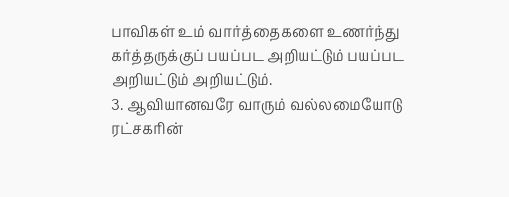பாவிகள் உம் வார்த்தைகளை உணர்ந்து கர்த்தருக்குப் பயப்பட அறியட்டும் பயப்பட அறியட்டும் அறியட்டும்.
3. ஆவியானவரே வாரும் வல்லமையோடு ரட்சகரின்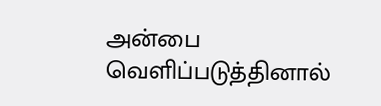அன்பை வெளிப்படுத்தினால்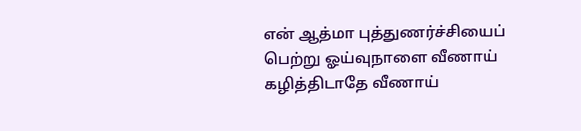என் ஆத்மா புத்துணர்ச்சியைப் பெற்று ஓய்வுநாளை வீணாய் கழித்திடாதே வீணாய்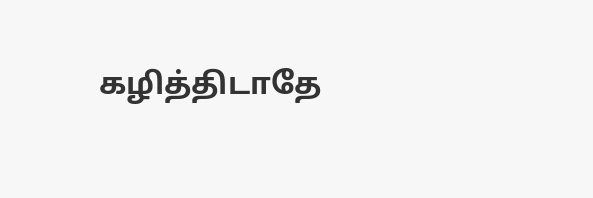கழித்திடாதே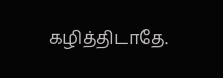கழித்திடாதே.